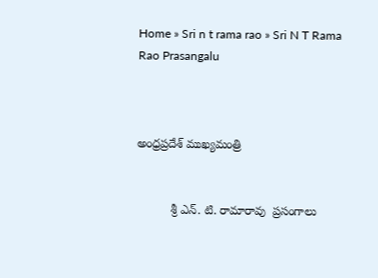Home » Sri n t rama rao » Sri N T Rama Rao Prasangalu



అంధ్రప్రదేశ్ ముఖ్యమంత్రి


          శ్రీ ఎన్. టి. రామారావు  ప్రసంగాలు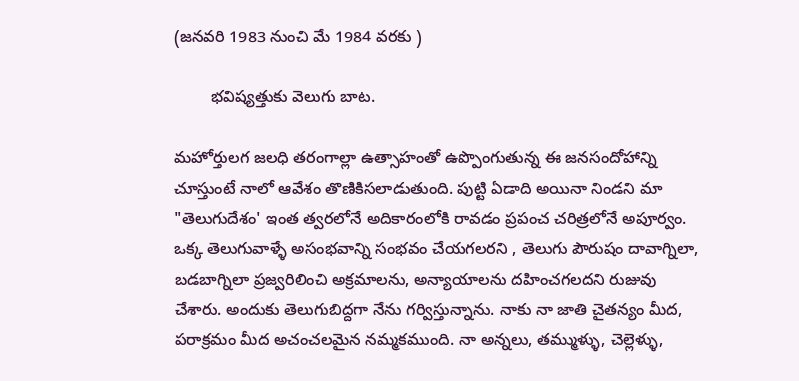(జనవరి 1983 నుంచి మే 1984 వరకు )

        భవిష్యత్తుకు వెలుగు బాట.

మహోర్తులగ జలధి తరంగాల్లా ఉత్సాహంతో ఉప్పొంగుతున్న ఈ జనసందోహాన్ని చూస్తుంటే నాలో ఆవేశం తొణికిసలాడుతుంది. పుట్టి ఏడాది అయినా నిండని మా "తెలుగుదేశం' ఇంత త్వరలోనే అదికారంలోకి రావడం ప్రపంచ చరిత్రలోనే అపూర్వం. ఒక్క తెలుగువాళ్ళే అసంభవాన్ని సంభవం చేయగలరని , తెలుగు పౌరుషం దావాగ్నిలా, బడబాగ్నిలా ప్రజ్వరిలించి అక్రమాలను, అన్యాయాలను దహించగలదని రుజువు చేశారు. అందుకు తెలుగుబిద్దగా నేను గర్విస్తున్నాను. నాకు నా జాతి చైతన్యం మీద, పరాక్రమం మీద అచంచలమైన నమ్మకముంది. నా అన్నలు, తమ్ముళ్ళు, చెల్లెళ్ళు,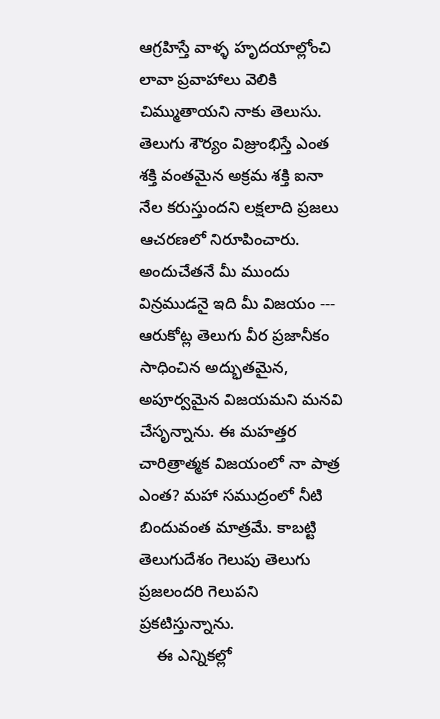ఆగ్రహిస్తే వాళ్ళ హృదయాల్లోంచి లావా ప్రవాహాలు వెలికి చిమ్ముతాయని నాకు తెలుసు. తెలుగు శౌర్యం విజ్రుంభిస్తే ఎంత శక్తి వంతమైన అక్రమ శక్తి ఐనా నేల కరుస్తుందని లక్షలాది ప్రజలు ఆచరణలో నిరూపించారు. అందుచేతనే మీ ముందు విన్రముడనై ఇది మీ విజయం --- ఆరుకోట్ల తెలుగు వీర ప్రజానీకం సాధించిన అద్భుతమైన, అపూర్వమైన విజయమని మనవి చేసృన్నాను. ఈ మహత్తర చారిత్రాత్మక విజయంలో నా పాత్ర ఎంత? మహా సముద్రంలో నీటి బిందువంత మాత్రమే. కాబట్టి తెలుగుదేశం గెలుపు తెలుగు ప్రజలందరి గెలుపని ప్రకటిస్తున్నాను.
    ఈ ఎన్నికల్లో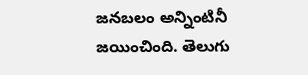జనబలం అన్నింటినీ జయించింది. తెలుగు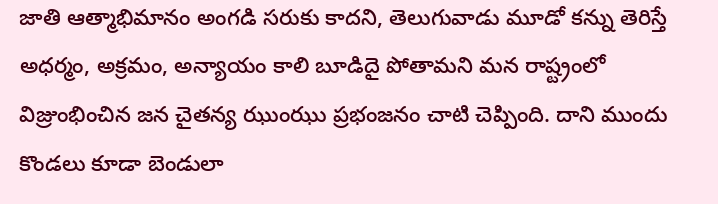జాతి ఆత్మాభిమానం అంగడి సరుకు కాదని, తెలుగువాడు మూడో కన్ను తెరిస్తే అధర్మం, అక్రమం, అన్యాయం కాలి బూడిదై పోతామని మన రాష్ట్రంలో విజ్రుంభించిన జన చైతన్య ఝుంఝు ప్రభంజనం చాటి చెప్పింది. దాని ముందు కొండలు కూడా బెండులా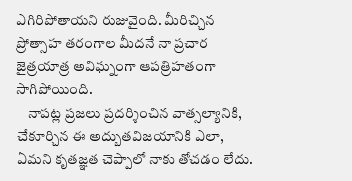ఎగిరిపోతాయని రుజువైంది. మీరిచ్చిన ప్రోత్సాహ తరంగాల మీదనే నా ప్రచార జైత్రయాత్ర అవిఘ్నంగా ఆపత్రిహతంగా సాగిపోయింది.
    నాపట్ల ప్రజలు ప్రదర్శించిన వాత్సల్యానికి, చేకూర్చిన ఈ అద్బుతవిజయానికి ఎలా, ఏమని కృతజ్ఞత చెప్పాలో నాకు తోచడం లేదు.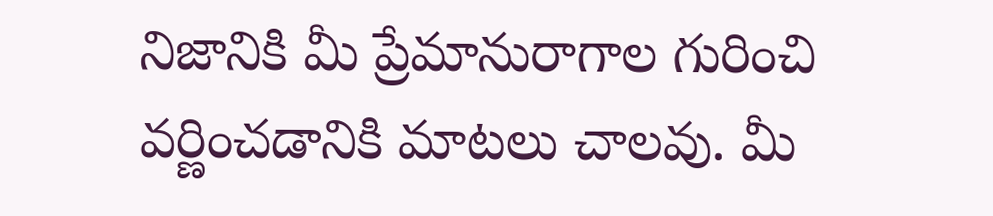నిజానికి మీ ప్రేమానురాగాల గురించి వర్ణించడానికి మాటలు చాలవు. మీ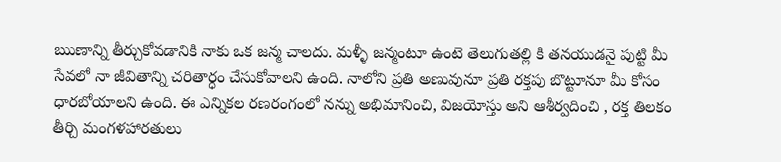ఋణాన్ని తీర్చుకోవడానికి నాకు ఒక జన్మ చాలదు. మళ్ళీ జన్మంటూ ఉంటె తెలుగుతల్లి కి తనయుడనై పుట్టి మీ సేవలో నా జీవితాన్ని చరితార్ధం చేసుకోవాలని ఉంది. నాలోని ప్రతి అణువునూ ప్రతి రక్తపు బొట్టూనూ మీ కోసం ధారబోయాలని ఉంది. ఈ ఎన్నికల రణరంగంలో నన్ను అభిమానించి, విజయోస్తు అని ఆశీర్వదించి , రక్త తిలకం తీర్చి మంగళహారతులు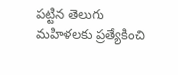పట్టిన తెలుగు మహిళలకు ప్రత్యేకించి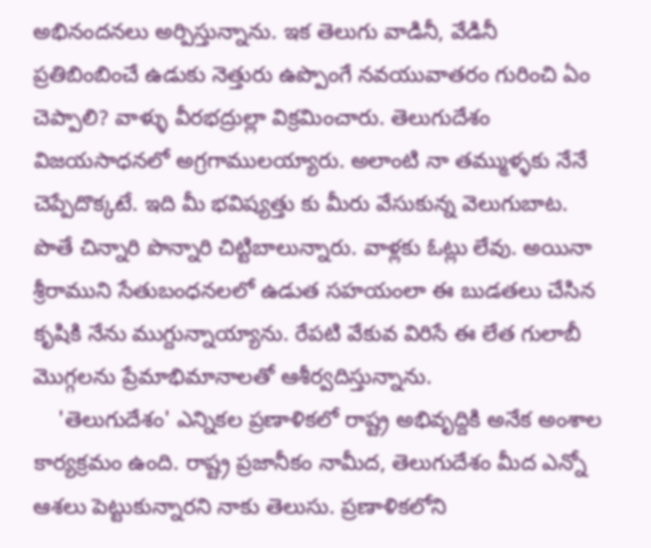అభినందనలు అర్పిస్తున్నాను. ఇక తెలుగు వాడినీ, వేడినీ ప్రతిబింబించే ఉడుకు నెత్తురు ఉప్పొంగే నవయువాతరం గురించి ఏం చెప్పాలి? వాళ్ళు వీరభద్రుల్లా విక్రమించారు. తెలుగుదేశం విజయసాధనలో అగ్రగాములయ్యారు. అలాంటి నా తమ్ముళ్ళకు నేనే చెప్పేదొక్కటే. ఇది మీ భవిష్యత్తు కు మీరు వేసుకున్న వెలుగుబాట. పొతే చిన్నారి పొన్నారి చిట్టిబాలున్నారు. వాళ్లకు ఓట్లు లేవు. అయినా శ్రీరాముని సేతుబంధనలలో ఉడుత సహయంలా ఈ బుడతలు చేసిన కృషికి నేను ముగ్దున్నాయ్యాను. రేపటి వేకువ విరిసే ఈ లేత గులాబీ మొగ్గలను ప్రేమాభిమానాలతో ఆశీర్వదిస్తున్నాను.
    'తెలుగుదేశం' ఎన్నికల ప్రణాళికలో రాష్ట్ర అభివృద్దికి అనేక అంశాల కార్యక్రమం ఉంది. రాష్ట్ర ప్రజానీకం నామీద, తెలుగుదేశం మీద ఎన్నో ఆశలు పెట్టుకున్నారని నాకు తెలుసు. ప్రణాళికలోని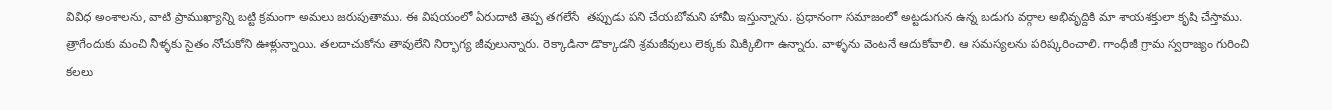వివిధ అంశాలను, వాటి ప్రాముఖ్యాన్ని బట్టి క్రమంగా అమలు జరుపుతాము. ఈ విషయంలో ఏరుదాటి తెప్ప తగలేసే  తప్పుడు పని చేయబోమని హామీ ఇస్తున్నాను. ప్రధానంగా సమాజంలో అట్టడుగున ఉన్న బడుగు వర్గాల అభివృద్దికి మా శాయశక్తులా కృషి చేస్తాము. త్రాగేందుకు మంచి నీళ్ళకు సైతం నోచుకోని ఊళ్లున్నాయి. తలదాచుకోను తావులేని నిర్భాగ్య జీవులున్నారు. రెక్కాడినా డొక్కాడని శ్రమజీవులు లెక్కకు మిక్కిలిగా ఉన్నారు. వాళ్ళను వెంటనే ఆదుకోవాలి. ఆ సమస్యలను పరిష్కరించాలి. గాంధీజీ గ్రామ స్వరాజ్యం గురించి కలలు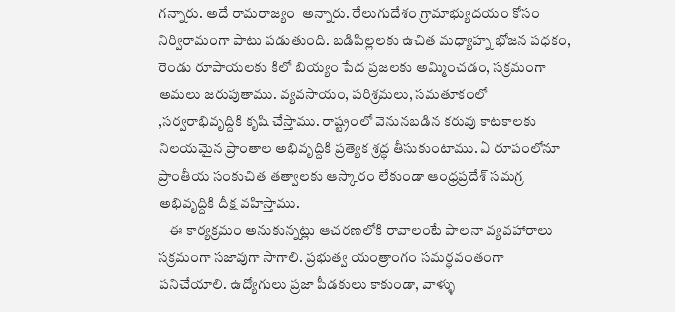గన్నారు. అదే రామరాజ్యం  అన్నారు. రేలుగుదేశం గ్రామాభ్యుదయం కోసం నిర్విరామంగా పాటు పడుతుంది. బడిపిల్లలకు ఉచిత మధ్యాహ్న భోజన పధకం, రెండు రూపాయలకు కిలో బియ్యం పేద ప్రజలకు అమ్మించడం, సక్రమంగా అమలు జరుపుతాము. వ్యవసాయం, పరిశ్రమలు, సమతూకంలో ,సర్వరాభివృద్దికి కృషి చేస్తాము. రాష్ట్రంలో వెనునబడిన కరువు కాటకాలకు నిలయమైన ప్రాంతాల అభివృద్దికి ప్రత్యెక శ్రద్ధ తీసుకుంటాము. ఏ రూపంలోనూ ప్రాంతీయ సంకుచిత తత్వాలకు ఆస్కారం లేకుండా ఆంధ్రప్రదేశ్ సమగ్ర అభివృద్దికి దీక్ష వహిస్తాము.
    ఈ కార్యక్రమం అనుకున్నట్లు ఆచరణలోకి రావాలంటే పాలనా వ్యవహారాలు సక్రమంగా సజావుగా సాగాలి. ప్రభుత్వ యంత్రాంగం సమర్ధవంతంగా పనిచేయాలి. ఉద్యోగులు ప్రజా పీడకులు కాకుండా, వాళ్ళు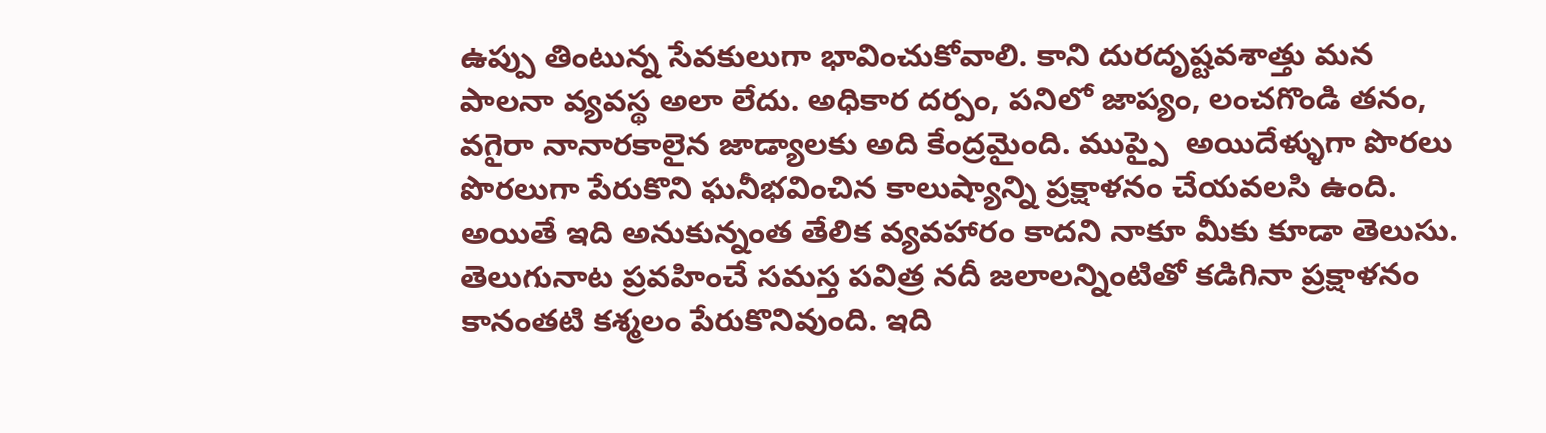ఉప్పు తింటున్న సేవకులుగా భావించుకోవాలి. కాని దురదృష్టవశాత్తు మన పాలనా వ్యవస్థ అలా లేదు. అధికార దర్పం, పనిలో జాప్యం, లంచగొండి తనం, వగైరా నానారకాలైన జాడ్యాలకు అది కేంద్రమైంది. ముప్పై  అయిదేళ్ళుగా పొరలు పొరలుగా పేరుకొని ఘనీభవించిన కాలుష్యాన్ని ప్రక్షాళనం చేయవలసి ఉంది. అయితే ఇది అనుకున్నంత తేలిక వ్యవహారం కాదని నాకూ మీకు కూడా తెలుసు. తెలుగునాట ప్రవహించే సమస్త పవిత్ర నదీ జలాలన్నింటితో కడిగినా ప్రక్షాళనం కానంతటి కశ్మలం పేరుకొనివుంది. ఇది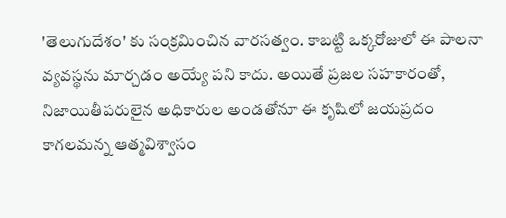'తెలుగుదేశం' కు సంక్రమించిన వారసత్వం. కాబట్టి ఒక్కరోజులో ఈ పాలనా వ్యవస్థను మార్చడం అయ్యే పని కాదు. అయితే ప్రజల సహకారంతో, నిజాయితీపరులైన అధికారుల అండతోనూ ఈ కృషిలో జయప్రదం కాగలమన్న ఆత్మవిశ్వాసం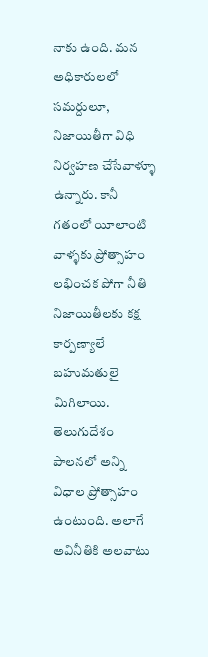నాకు ఉంది. మన అధికారులలో సమర్దులూ, నిజాయితీగా విధి నిర్వహణ చేసేవాళ్ళూ  ఉన్నారు. కానీ గతంలో యీలాంటి వాళ్ళకు ప్రోత్సాహం లభించక పోగా నీతి నిజాయితీలకు కక్ష కార్పణ్యాలే బహుమతులై మిగిలాయి. తెలుగుదేశం పాలనలో అన్ని విధాల ప్రోత్సాహం ఉంటుంది. అలాగే అవినీతికి అలవాటు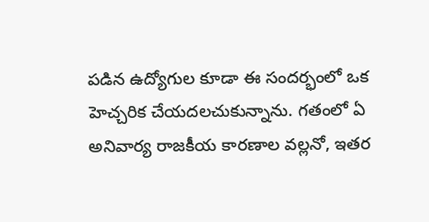పడిన ఉద్యోగుల కూడా ఈ సందర్భంలో ఒక హెచ్చరిక చేయదలచుకున్నాను. గతంలో ఏ అనివార్య రాజకీయ కారణాల వల్లనో, ఇతర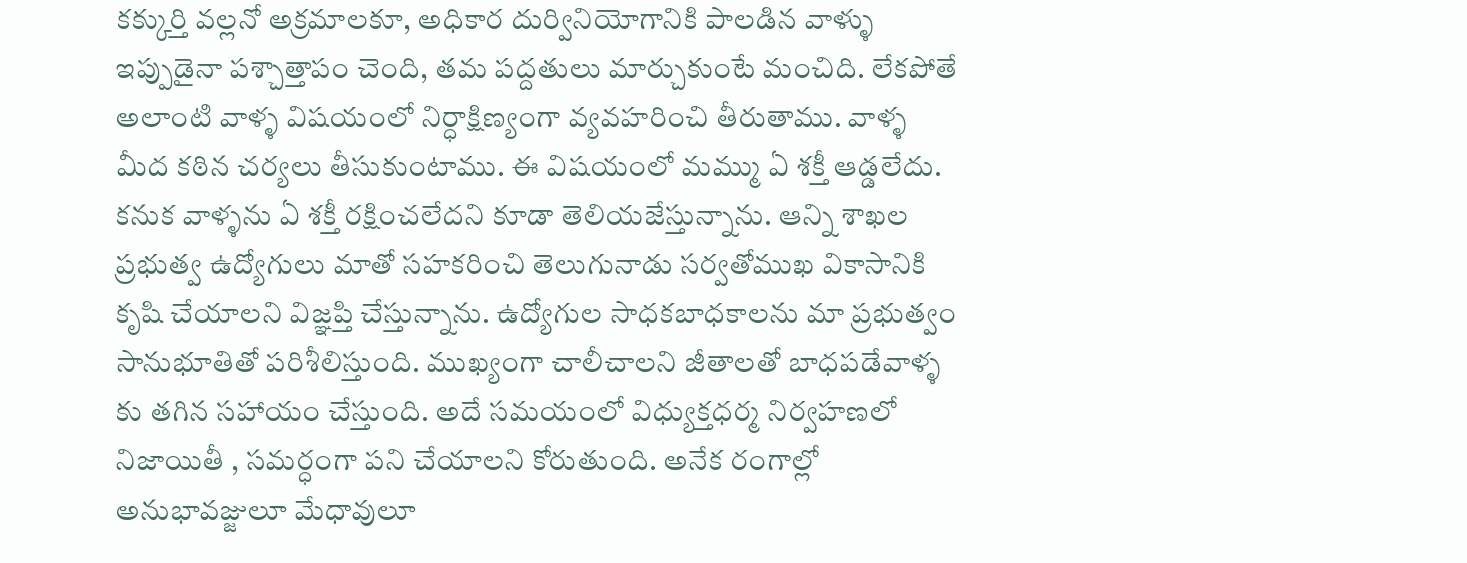కక్కుర్తి వల్లనో అక్రమాలకూ, అధికార దుర్వినియోగానికి పాలడిన వాళ్ళు ఇప్పుడైనా పశ్చాత్తాపం చెంది, తమ పద్దతులు మార్చుకుంటే మంచిది. లేకపోతే అలాంటి వాళ్ళ విషయంలో నిర్ధాక్షిణ్యంగా వ్యవహరించి తీరుతాము. వాళ్ళ మీద కఠిన చర్యలు తీసుకుంటాము. ఈ విషయంలో మమ్ము ఏ శక్తీ ఆడ్డలేదు. కనుక వాళ్ళను ఏ శక్తీ రక్షించలేదని కూడా తెలియజేస్తున్నాను. ఆన్ని శాఖల ప్రభుత్వ ఉద్యోగులు మాతో సహకరించి తెలుగునాడు సర్వతోముఖ వికాసానికి కృషి చేయాలని విజ్ఞప్తి చేస్తున్నాను. ఉద్యోగుల సాధకబాధకాలను మా ప్రభుత్వం సానుభూతితో పరిశీలిస్తుంది. ముఖ్యంగా చాలీచాలని జీతాలతో బాధపడేవాళ్ళ కు తగిన సహాయం చేస్తుంది. అదే సమయంలో విధ్యుక్తధర్మ నిర్వహణలో నిజాయితీ , సమర్ధంగా పని చేయాలని కోరుతుంది. అనేక రంగాల్లో అనుభావజ్జులూ మేధావులూ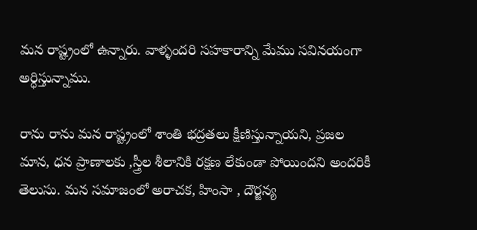మన రాష్ట్రంలో ఉన్నారు. వాళ్ళందరి సహకారాన్ని మేము సవినయంగా అర్ధిస్తున్నాము.

రాను రాను మన రాష్ట్రంలో శాంతి భద్రతలు క్షీణిస్తున్నాయని, ప్రజల మాన, ధన ప్రాణాలకు ,స్త్రీల శీలానికి రక్షణ లేకుండా పోయిందని అందరికీ తెలుసు. మన సమాజంలో అరాచక, హింసా , దౌర్జన్య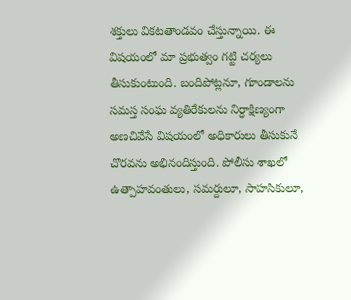శక్తులు వికటతాండవం చేస్తున్నాయి. ఈ విషయంలో మా ప్రభుత్వం గట్టి చర్యలు తీసుకుంటుంది. బందిపోట్లనూ, గూండాలను సమస్త సంఘ వ్యతిరేకులను నిర్ధాక్షిణ్యంగా అణచివేసే విషయంలో అధికారులు తీసుకునే చొరవను అభినందిస్తుంది. పోలీసు శాఖలో ఉత్పాహవంతులు, సమర్దులూ, సాహసికులూ,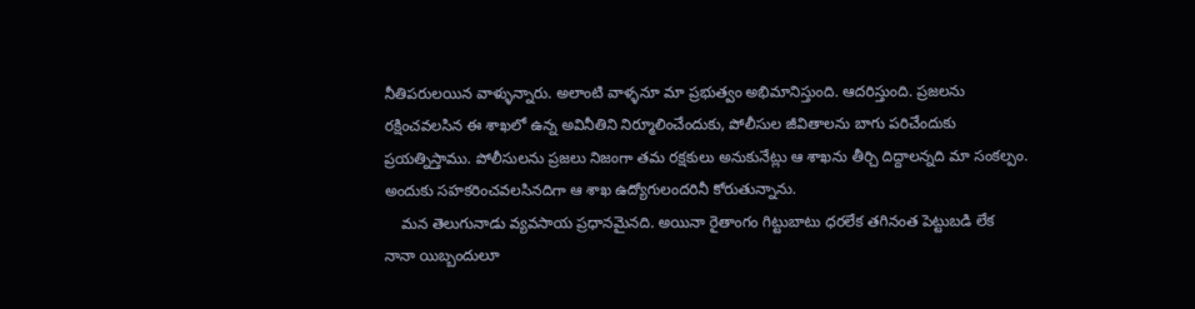నీతిపరులయిన వాళ్ళున్నారు. అలాంటి వాళ్ళనూ మా ప్రభుత్వం అభిమానిస్తుంది. ఆదరిస్తుంది. ప్రజలను రక్షించవలసిన ఈ శాఖలో ఉన్న అవినీతిని నిర్మూలించేందుకు, పోలీసుల జీవితాలను బాగు పరిచేందుకు ప్రయత్నిస్తాము. పోలీసులను ప్రజలు నిజంగా తమ రక్షకులు అనుకునేట్లు ఆ శాఖను తీర్చి దిద్దాలన్నది మా సంకల్పం. అందుకు సహకరించవలసినదిగా ఆ శాఖ ఉద్యోగులందరినీ కోరుతున్నాను.
    మన తెలుగునాడు వ్యవసాయ ప్రధానమైనది. అయినా రైతాంగం గిట్టుబాటు ధరలేక తగినంత పెట్టుబడి లేక నానా యిబ్బందులూ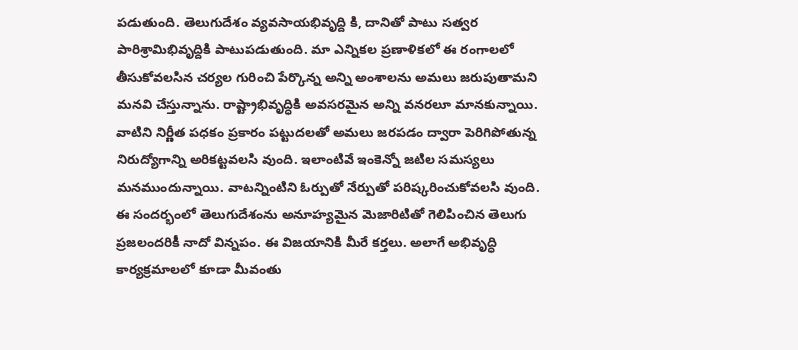పడుతుంది. తెలుగుదేశం వ్యవసాయభివృద్ది కి, దానితో పాటు సత్వర పారిశ్రామిభివృద్దికి పాటుపడుతుంది. మా ఎన్నికల ప్రణాళికలో ఈ రంగాలలో తీసుకోవలసిన చర్యల గురించి పేర్కొన్న అన్ని అంశాలను అమలు జరుపుతామని మనవి చేస్తున్నాను. రాష్ట్రాభివృద్ధికి అవసరమైన అన్ని వనరలూ మానకున్నాయి. వాటిని నిర్ణీత పధకం ప్రకారం పట్టుదలతో అమలు జరపడం ద్వారా పెరిగిపోతున్న నిరుద్యోగాన్ని అరికట్టవలసి వుంది. ఇలాంటివే ఇంకెన్నో జటిల సమస్యలు మనముందున్నాయి. వాటన్నింటిని ఓర్పుతో నేర్పుతో పరిష్కరించుకోవలసి వుంది. ఈ సందర్భంలో తెలుగుదేశంను అనూహ్యమైన మెజారిటితో గెలిపించిన తెలుగు ప్రజలందరికీ నాదో విన్నపం. ఈ విజయానికి మీరే కర్తలు. అలాగే అభివృద్ధి కార్యక్రమాలలో కూడా మీవంతు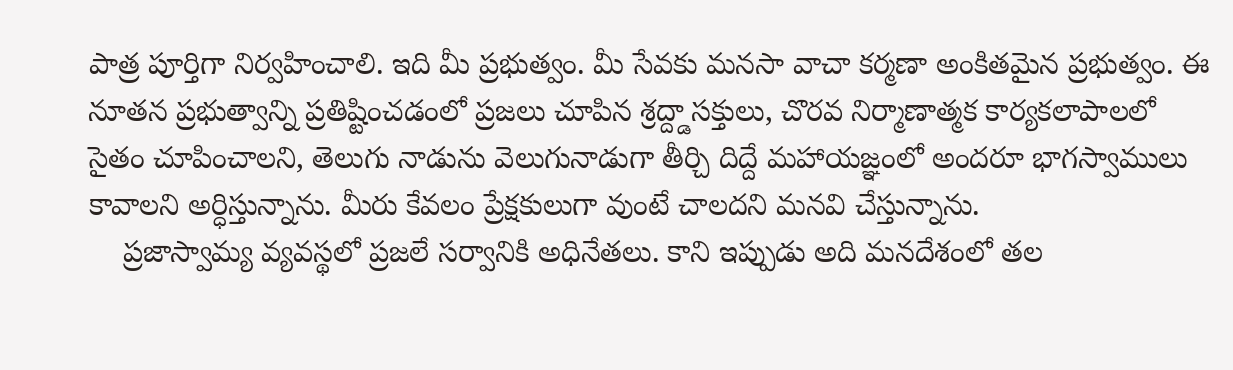పాత్ర పూర్తిగా నిర్వహించాలి. ఇది మీ ప్రభుత్వం. మీ సేవకు మనసా వాచా కర్మణా అంకితమైన ప్రభుత్వం. ఈ నూతన ప్రభుత్వాన్ని ప్రతిష్టించడంలో ప్రజలు చూపిన శ్రద్ద్డాసక్తులు, చొరవ నిర్మాణాత్మక కార్యకలాపాలలో సైతం చూపించాలని, తెలుగు నాడును వెలుగునాడుగా తీర్చి దిద్దే మహాయజ్ఞంలో అందరూ భాగస్వాములు కావాలని అర్ధిస్తున్నాను. మీరు కేవలం ప్రేక్షకులుగా వుంటే చాలదని మనవి చేస్తున్నాను.
    ప్రజాస్వామ్య వ్యవస్థలో ప్రజలే సర్వానికి అధినేతలు. కాని ఇప్పుడు అది మనదేశంలో తల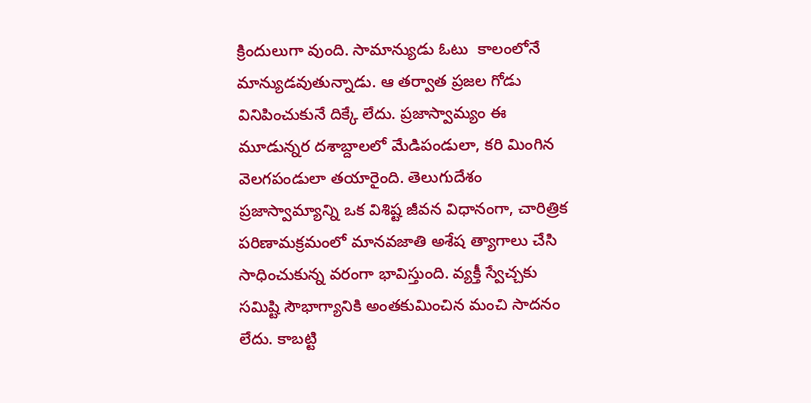క్రిందులుగా వుంది. సామాన్యుడు ఓటు  కాలంలోనే మాన్యుడవుతున్నాడు. ఆ తర్వాత ప్రజల గోడు వినిపించుకునే దిక్కే లేదు. ప్రజాస్వామ్యం ఈ మూడున్నర దశాబ్దాలలో మేడిపండులా, కరి మింగిన వెలగపండులా తయారైంది. తెలుగుదేశం ప్రజాస్వామ్యాన్ని ఒక విశిష్ట జీవన విధానంగా, చారిత్రిక పరిణామక్రమంలో మానవజాతి అశేష త్యాగాలు చేసి సాధించుకున్న వరంగా భావిస్తుంది. వ్యక్తీ స్వేచ్చకు సమిష్టి సౌభాగ్యానికి అంతకుమించిన మంచి సాదనం లేదు. కాబట్టి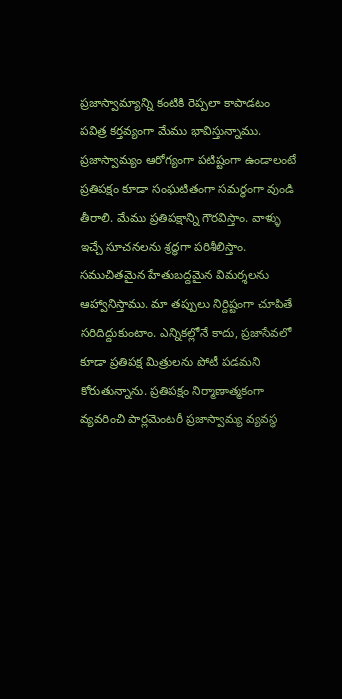ప్రజాస్వామ్యాన్ని కంటికి రెప్పలా కాపాడటం పవిత్ర కర్తవ్యంగా మేము భావిస్తున్నాము. ప్రజాస్వామ్యం ఆరోగ్యంగా పటిష్టంగా ఉండాలంటే ప్రతిపక్షం కూడా సంఘటితంగా సమర్ధంగా వుండి తీరాలి. మేము ప్రతిపక్షాన్ని గౌరవిస్తాం. వాళ్ళు ఇచ్చే సూచనలను శ్రద్ధగా పరిశీలిస్తాం. సముచితమైన హేతుబద్దమైన విమర్శలను ఆహ్వానిస్తాము. మా తప్పులు నిర్దిష్టంగా చూపితే సరిదిద్దుకుంటాం. ఎన్నికల్లోనే కాదు, ప్రజాసేవలో కూడా ప్రతిపక్ష మిత్రులను పోటీ పడమని కోరుతున్నాను. ప్రతిపక్షం నిర్మాణాత్మకంగా వ్యవరించి పార్లమెంటరీ ప్రజాస్వామ్య వ్యవస్థ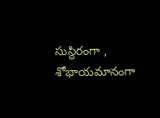సుస్థిరంగా , శోభాయమానంగా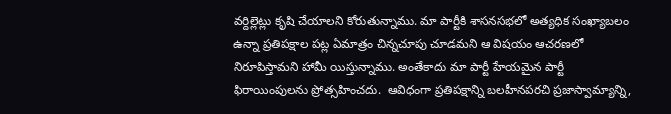వర్దిల్లెట్లు కృషి చేయాలని కోరుతున్నాము. మా పార్టీకి శాసనసభలో అత్యధిక సంఖ్యాబలం ఉన్నా ప్రతిపక్షాల పట్ల ఏమాత్రం చిన్నచూపు చూడమని ఆ విషయం ఆచరణలో నిరూపిస్తామని హామీ యిస్తున్నాము. అంతేకాదు మా పార్టీ హేయమైన పార్టీ ఫిరాయింపులను ప్రోత్సహించదు.  ఆవిధంగా ప్రతిపక్షాన్ని బలహీనపరచి ప్రజాస్వామ్యాన్ని,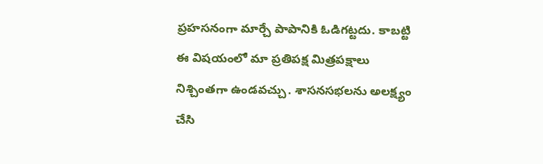ప్రహసనంగా మార్చే పాపానికి ఓడిగట్టదు. కాబట్టి ఈ విషయంలో మా ప్రతిపక్ష మిత్రపక్షాలు నిశ్చింతగా ఉండవచ్చు. శాసనసభలను అలక్ష్యం చేసి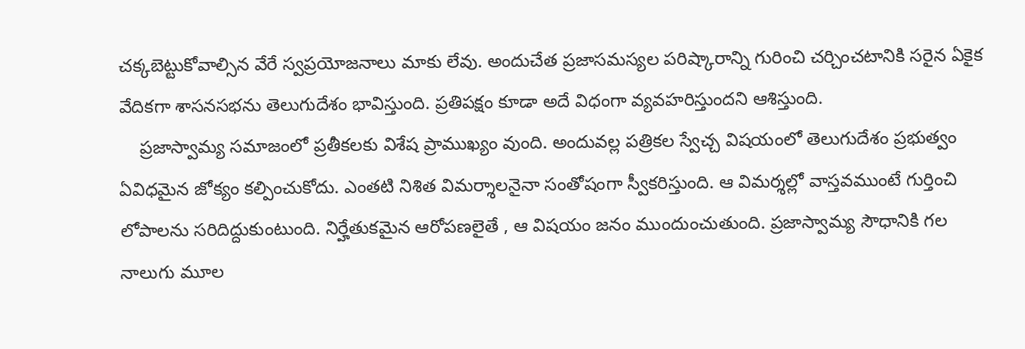చక్కబెట్టుకోవాల్సిన వేరే స్వప్రయోజనాలు మాకు లేవు. అందుచేత ప్రజాసమస్యల పరిష్కారాన్ని గురించి చర్చించటానికి సరైన ఏకైక వేదికగా శాసనసభను తెలుగుదేశం భావిస్తుంది. ప్రతిపక్షం కూడా అదే విధంగా వ్యవహరిస్తుందని ఆశిస్తుంది.
    ప్రజాస్వామ్య సమాజంలో ప్రతీకలకు విశేష ప్రాముఖ్యం వుంది. అందువల్ల పత్రికల స్వేచ్చ విషయంలో తెలుగుదేశం ప్రభుత్వం ఏవిధమైన జోక్యం కల్పించుకోదు. ఎంతటి నిశిత విమర్శాలనైనా సంతోషంగా స్వీకరిస్తుంది. ఆ విమర్శల్లో వాస్తవముంటే గుర్తించి లోపాలను సరిదిద్దుకుంటుంది. నిర్హేతుకమైన ఆరోపణలైతే , ఆ విషయం జనం ముందుంచుతుంది. ప్రజాస్వామ్య సౌధానికి గల నాలుగు మూల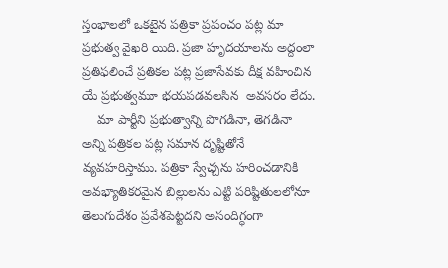స్తంభాలలో ఒకటైన పత్రికా ప్రపంచం పట్ల మా ప్రభుత్వ వైఖరి యిది. ప్రజా హృదయాలను అద్దంలా ప్రతిఫలించే ప్రతికల పట్ల ప్రజాసేవకు దీక్ష వహించిన యే ప్రభుత్వమూ భయపడవలసిన  అవసరం లేదు.
    మా పార్టీని ప్రభుత్వాన్ని పొగడినా, తెగడినా అన్ని పత్రికల పట్ల సమాన దృష్టితోనే వ్యవహరిస్తాము. పత్రికా స్వేచ్చను హరించడానికి అవభ్యాతికరమైన బిల్లులను ఎట్టి పరిష్టితులలోనూ తెలుగుదేశం ప్రవేశపెట్టదని అసందిగ్ధంగా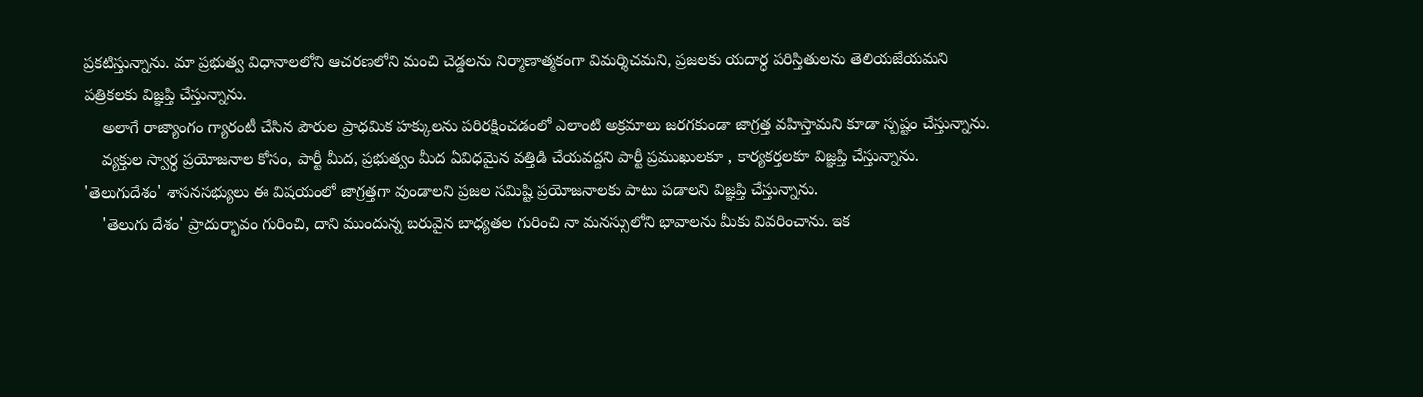ప్రకటిస్తున్నాను. మా ప్రభుత్వ విధానాలలోని ఆచరణలోని మంచి చెడ్డలను నిర్మాణాత్మకంగా విమర్శిచమని, ప్రజలకు యదార్ధ పరిస్తితులను తెలియజేయమని పత్రికలకు విజ్ఞప్తి చేస్తున్నాను.
    అలాగే రాజ్యాంగం గ్యారంటీ చేసిన పౌరుల ప్రాధమిక హక్కులను పరిరక్షించడంలో ఎలాంటి అక్రమాలు జరగకుండా జాగ్రత్త వహిస్తామని కూడా స్పష్టం చేస్తున్నాను.
    వ్యక్తుల స్వార్ధ ప్రయోజనాల కోసం, పార్టీ మీద, ప్రభుత్వం మీద ఏవిధమైన వత్తిడి చేయవద్దని పార్టీ ప్రముఖులకూ , కార్యకర్తలకూ విజ్ఞప్తి చేస్తున్నాను. 'తెలుగుదేశం' శాసనసభ్యులు ఈ విషయంలో జాగ్రత్తగా వుండాలని ప్రజల సమిష్టి ప్రయోజనాలకు పాటు పడాలని విజ్ఞప్తి చేస్తున్నాను.
    'తెలుగు దేశం' ప్రాదుర్భావం గురించి, దాని ముందున్న బరువైన బాధ్యతల గురించి నా మనస్సులోని భావాలను మీకు వివరించాను. ఇక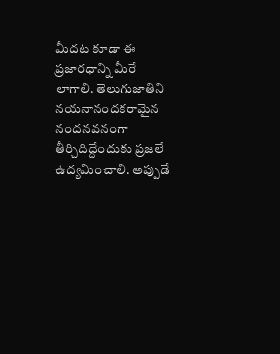మీదట కూడా ఈ ప్రజారధాన్ని మీరే లాగాలి. తెలుగుజాతిని నయనానందకరామైన నందనవనంగా తీర్చిదిద్దేందుకు ప్రజలే ఉద్యమించాలి. అప్పుడే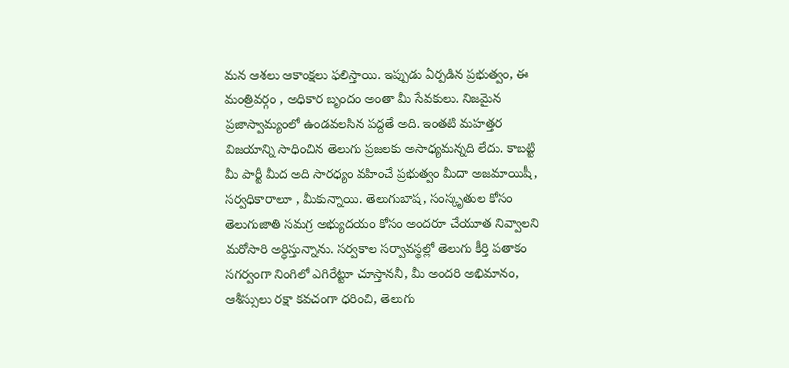మన ఆశలు ఆకాంక్షలు ఫలిస్తాయి. ఇప్పుడు ఏర్పడిన ప్రభుత్వం, ఈ మంత్రివర్గం , అధికార బృందం అంతా మీ సేవకులు. నిజమైన ప్రజాస్వామ్యంలో ఉండవలసిన పద్దతే అది. ఇంతటి మహత్తర విజయాన్ని సాధించిన తెలుగు ప్రజలకు అసాధ్యమన్నది లేదు. కాబట్టి మీ పార్టీ మీద అది సారధ్యం వహించే ప్రభుత్వం మీదా అజమాయిషీ, సర్వధికారాలూ , మీకున్నాయి. తెలుగుబాష, సంస్కృతుల కోసం తెలుగుజాతి సమగ్ర అభ్యుదయం కోసం అందరూ చేయూత నివ్వాలని మరోసారి అర్ధిస్తున్నాను. సర్వకాల సర్వావస్థల్లో తెలుగు కీర్తి పతాకం సగర్వంగా నింగిలో ఎగిరేట్టూ చూస్తాననీ, మీ అందరి అభిమానం, ఆశీస్సులు రక్షా కవచంగా ధరించి, తెలుగు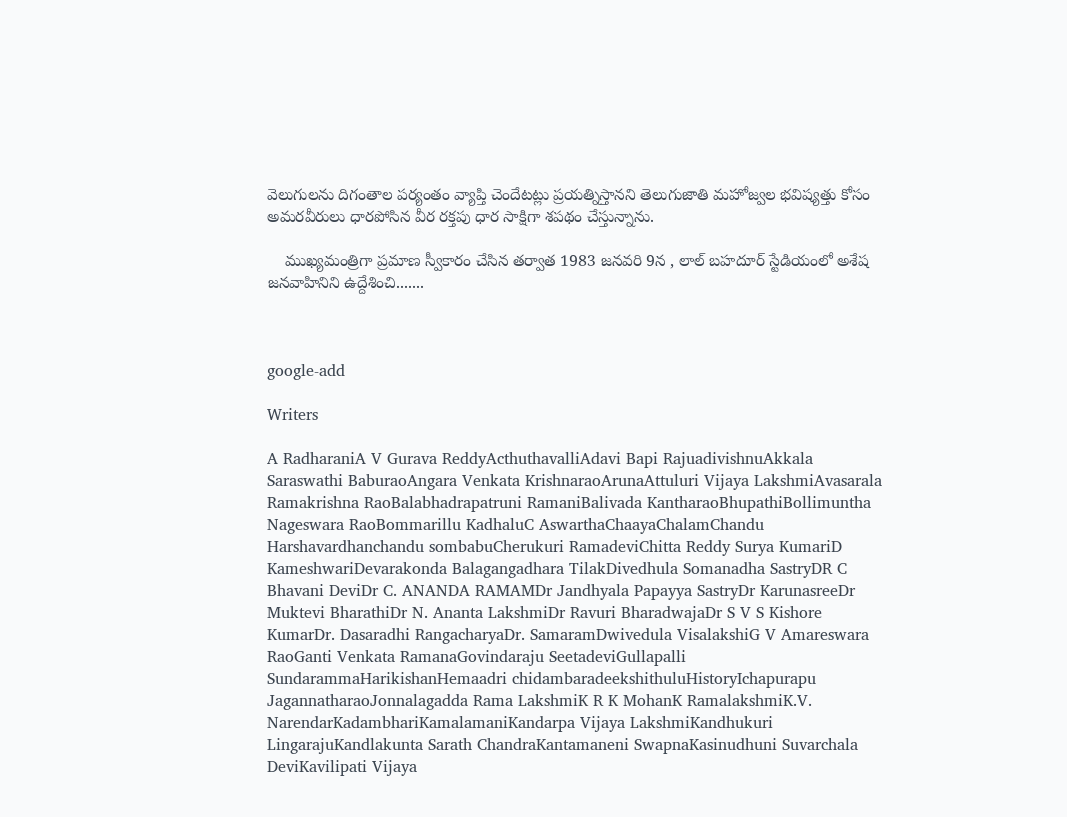వెలుగులను దిగంతాల పర్యంతం వ్యాప్తి చెందేటట్లు ప్రయత్నిస్తానని తెలుగుజాతి మహోజ్వల భవిష్యత్తు కోసం అమరవీరులు ధారపోసిన వీర రక్తపు ధార సాక్షిగా శపథం చేస్తున్నాను.

    ముఖ్యమంత్రిగా ప్రమాణ స్వీకారం చేసిన తర్వాత 1983 జనవరి 9న , లాల్ బహదూర్ స్టేడియంలో అశేష జనవాహినిని ఉద్దేశించి.......



google-add

Writers

A RadharaniA V Gurava ReddyActhuthavalliAdavi Bapi RajuadivishnuAkkala Saraswathi BaburaoAngara Venkata KrishnaraoArunaAttuluri Vijaya LakshmiAvasarala Ramakrishna RaoBalabhadrapatruni RamaniBalivada KantharaoBhupathiBollimuntha Nageswara RaoBommarillu KadhaluC AswarthaChaayaChalamChandu Harshavardhanchandu sombabuCherukuri RamadeviChitta Reddy Surya KumariD KameshwariDevarakonda Balagangadhara TilakDivedhula Somanadha SastryDR C Bhavani DeviDr C. ANANDA RAMAMDr Jandhyala Papayya SastryDr KarunasreeDr Muktevi BharathiDr N. Ananta LakshmiDr Ravuri BharadwajaDr S V S Kishore KumarDr. Dasaradhi RangacharyaDr. SamaramDwivedula VisalakshiG V Amareswara RaoGanti Venkata RamanaGovindaraju SeetadeviGullapalli SundarammaHarikishanHemaadri chidambaradeekshithuluHistoryIchapurapu JagannatharaoJonnalagadda Rama LakshmiK R K MohanK RamalakshmiK.V. NarendarKadambhariKamalamaniKandarpa Vijaya LakshmiKandhukuri LingarajuKandlakunta Sarath ChandraKantamaneni SwapnaKasinudhuni Suvarchala DeviKavilipati Vijaya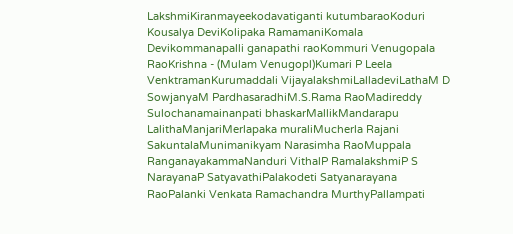LakshmiKiranmayeekodavatiganti kutumbaraoKoduri Kousalya DeviKolipaka RamamaniKomala Devikommanapalli ganapathi raoKommuri Venugopala RaoKrishna - (Mulam Venugopl)Kumari P Leela VenktramanKurumaddali VijayalakshmiLalladeviLathaM D SowjanyaM PardhasaradhiM.S.Rama RaoMadireddy Sulochanamainanpati bhaskarMallikMandarapu LalithaManjariMerlapaka muraliMucherla Rajani SakuntalaMunimanikyam Narasimha RaoMuppala RanganayakammaNanduri VithalP RamalakshmiP S NarayanaP SatyavathiPalakodeti Satyanarayana RaoPalanki Venkata Ramachandra MurthyPallampati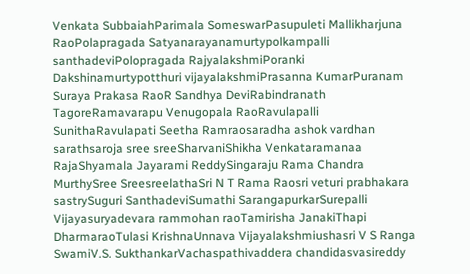Venkata SubbaiahParimala SomeswarPasupuleti Mallikharjuna RaoPolapragada Satyanarayanamurtypolkampalli santhadeviPolopragada RajyalakshmiPoranki Dakshinamurtypotthuri vijayalakshmiPrasanna KumarPuranam Suraya Prakasa RaoR Sandhya DeviRabindranath TagoreRamavarapu Venugopala RaoRavulapalli SunithaRavulapati Seetha Ramraosaradha ashok vardhan sarathsaroja sree sreeSharvaniShikha Venkataramanaa RajaShyamala Jayarami ReddySingaraju Rama Chandra MurthySree SreesreelathaSri N T Rama Raosri veturi prabhakara sastrySuguri SanthadeviSumathi SarangapurkarSurepalli Vijayasuryadevara rammohan raoTamirisha JanakiThapi DharmaraoTulasi KrishnaUnnava Vijayalakshmiushasri V S Ranga SwamiV.S. SukthankarVachaspathivaddera chandidasvasireddy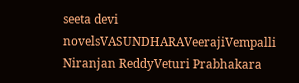seeta devi novelsVASUNDHARAVeerajiVempalli Niranjan ReddyVeturi Prabhakara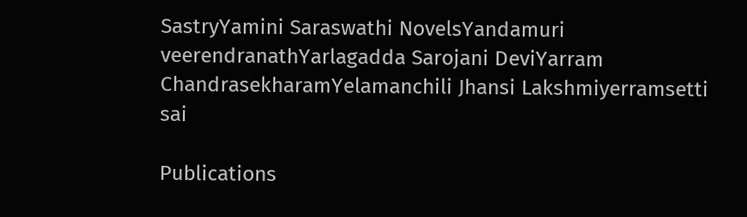SastryYamini Saraswathi NovelsYandamuri veerendranathYarlagadda Sarojani DeviYarram ChandrasekharamYelamanchili Jhansi Lakshmiyerramsetti sai

Publications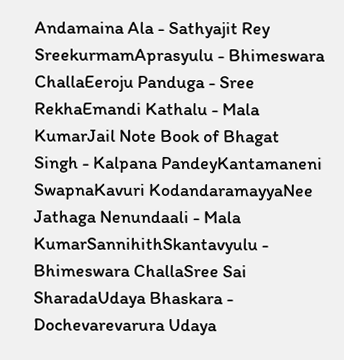Andamaina Ala - Sathyajit Rey SreekurmamAprasyulu - Bhimeswara ChallaEeroju Panduga - Sree RekhaEmandi Kathalu - Mala KumarJail Note Book of Bhagat Singh - Kalpana PandeyKantamaneni SwapnaKavuri KodandaramayyaNee Jathaga Nenundaali - Mala KumarSannihithSkantavyulu - Bhimeswara ChallaSree Sai SharadaUdaya Bhaskara - Dochevarevarura Udaya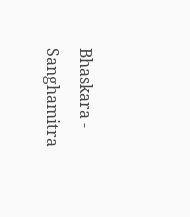Bhaskara - Sanghamitra